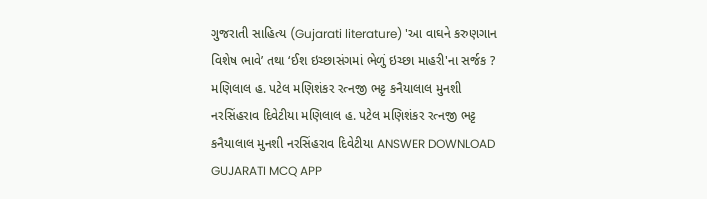ગુજરાતી સાહિત્ય (Gujarati literature) 'આ વાઘને કરુણગાન વિશેષ ભાવે’ તથા ‘ઈશ ઇચ્છાસંગમાં ભેળું ઇચ્છા માહરી'ના સર્જક ? મણિલાલ હ. પટેલ મણિશંકર રત્નજી ભટ્ટ કનૈયાલાલ મુનશી નરસિંહરાવ દિવેટીયા મણિલાલ હ. પટેલ મણિશંકર રત્નજી ભટ્ટ કનૈયાલાલ મુનશી નરસિંહરાવ દિવેટીયા ANSWER DOWNLOAD GUJARATI MCQ APP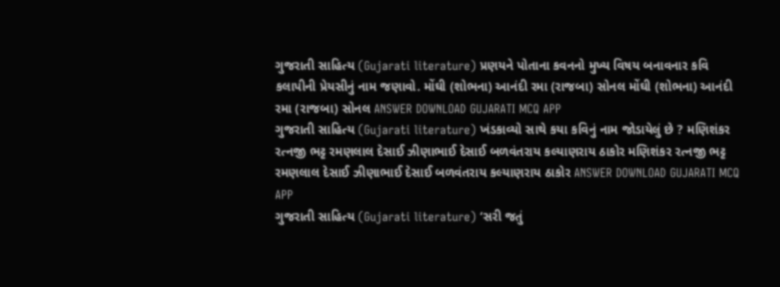ગુજરાતી સાહિત્ય (Gujarati literature) પ્રણયને પોતાના કવનનો મુખ્ય વિષય બનાવનાર કવિ કલાપીની પ્રેયસીનું નામ જણાવો. મોંઘી (શોભના) આનંદી રમા (રાજબા) સોનલ મોંઘી (શોભના) આનંદી રમા (રાજબા) સોનલ ANSWER DOWNLOAD GUJARATI MCQ APP
ગુજરાતી સાહિત્ય (Gujarati literature) ખંડકાવ્યો સાથે કયા કવિનું નામ જોડાયેલું છે ? મણિશંકર રત્નજી ભટ્ટ રમણલાલ દેસાઈ ઝીણાભાઈ દેસાઈ બળવંતરાય કલ્યાણરાય ઠાકોર મણિશંકર રત્નજી ભટ્ટ રમણલાલ દેસાઈ ઝીણાભાઈ દેસાઈ બળવંતરાય કલ્યાણરાય ઠાકોર ANSWER DOWNLOAD GUJARATI MCQ APP
ગુજરાતી સાહિત્ય (Gujarati literature) ‘સરી જતું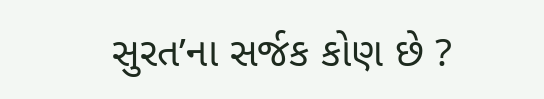સુરત’ના સર્જક કોણ છે ?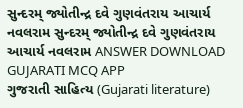સુન્દરમ્ જ્યોતીન્દ્ર દવે ગુણવંતરાય આચાર્ય નવલરામ સુન્દરમ્ જ્યોતીન્દ્ર દવે ગુણવંતરાય આચાર્ય નવલરામ ANSWER DOWNLOAD GUJARATI MCQ APP
ગુજરાતી સાહિત્ય (Gujarati literature)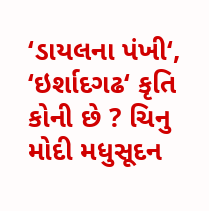‘ડાયલના પંખી‘, ‘ઇર્શાદગઢ‘ કૃતિ કોની છે ? ચિનુ મોદી મધુસૂદન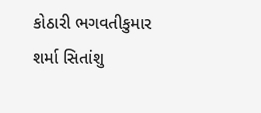કોઠારી ભગવતીકુમાર શર્મા સિતાંશુ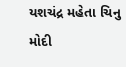યશચંદ્ર મહેતા ચિનુ મોદી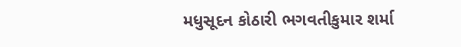મધુસૂદન કોઠારી ભગવતીકુમાર શર્મા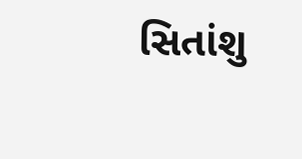સિતાંશુ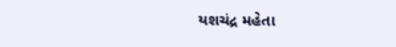યશચંદ્ર મહેતા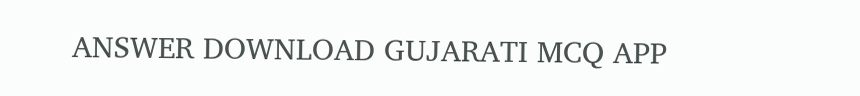ANSWER DOWNLOAD GUJARATI MCQ APP